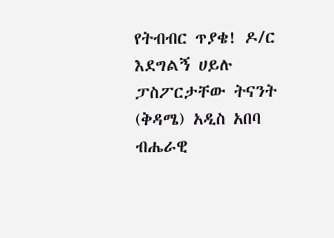የትብብር ጥያቄ! ዶ/ር እደግልኝ ሀይሉ ፓስፖርታቸው ትናንት (ቅዳሜ) አዲስ አበባ ብሔራዊ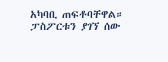አካባቢ ጠፍቶባቸዋል። ፓስፖርቱን ያገኘ ሰው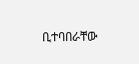ቢተባበራቸው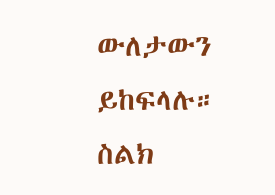ውለታውን ይከፍላሉ። ስልክ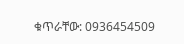ቁጥራቸው: 0936454509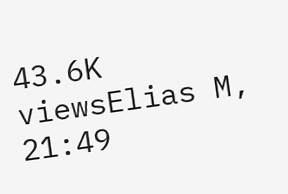43.6K viewsElias M, 21:49